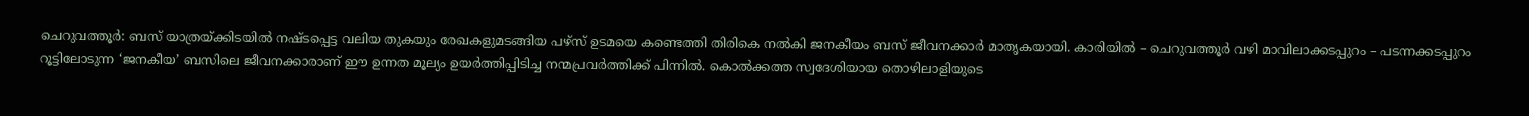ചെറുവത്തൂർ: ബസ് യാത്രയ്ക്കിടയിൽ നഷ്ടപ്പെട്ട വലിയ തുകയും രേഖകളുമടങ്ങിയ പഴ്സ് ഉടമയെ കണ്ടെത്തി തിരികെ നൽകി ജനകീയം ബസ് ജീവനക്കാർ മാതൃകയായി. കാരിയിൽ – ചെറുവത്തൂർ വഴി മാവിലാക്കടപ്പുറം – പടന്നക്കടപ്പുറം റൂട്ടിലോടുന്ന ‘ജനകീയ’ ബസിലെ ജീവനക്കാരാണ് ഈ ഉന്നത മൂല്യം ഉയർത്തിപ്പിടിച്ച നന്മപ്രവർത്തിക്ക് പിന്നിൽ. കൊൽക്കത്ത സ്വദേശിയായ തൊഴിലാളിയുടെ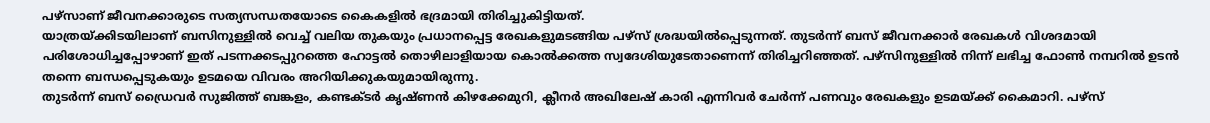പഴ്സാണ് ജീവനക്കാരുടെ സത്യസന്ധതയോടെ കൈകളിൽ ഭദ്രമായി തിരിച്ചുകിട്ടിയത്.
യാത്രയ്ക്കിടയിലാണ് ബസിനുള്ളിൽ വെച്ച് വലിയ തുകയും പ്രധാനപ്പെട്ട രേഖകളുമടങ്ങിയ പഴ്സ് ശ്രദ്ധയിൽപ്പെടുന്നത്. തുടർന്ന് ബസ് ജീവനക്കാർ രേഖകൾ വിശദമായി പരിശോധിച്ചപ്പോഴാണ് ഇത് പടന്നക്കടപ്പുറത്തെ ഹോട്ടൽ തൊഴിലാളിയായ കൊൽക്കത്ത സ്വദേശിയുടേതാണെന്ന് തിരിച്ചറിഞ്ഞത്. പഴ്സിനുള്ളിൽ നിന്ന് ലഭിച്ച ഫോൺ നമ്പറിൽ ഉടൻ തന്നെ ബന്ധപ്പെടുകയും ഉടമയെ വിവരം അറിയിക്കുകയുമായിരുന്നു.
തുടർന്ന് ബസ് ഡ്രൈവർ സുജിത്ത് ബങ്കളം, കണ്ടക്ടർ കൃഷ്ണൻ കിഴക്കേമുറി, ക്ലീനർ അഖിലേഷ് കാരി എന്നിവർ ചേർന്ന് പണവും രേഖകളും ഉടമയ്ക്ക് കൈമാറി. പഴ്സ്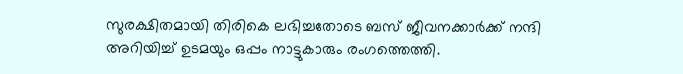സുരക്ഷിതമായി തിരികെ ലഭിച്ചതോടെ ബസ് ജീവനക്കാർക്ക് നന്ദി അറിയിച്ച് ഉടമയും ഒപ്പം നാട്ടുകാരും രംഗത്തെത്തി.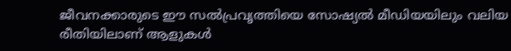ജീവനക്കാരുടെ ഈ സൽപ്രവൃത്തിയെ സോഷ്യൽ മീഡിയയിലും വലിയ രീതിയിലാണ് ആളുകൾ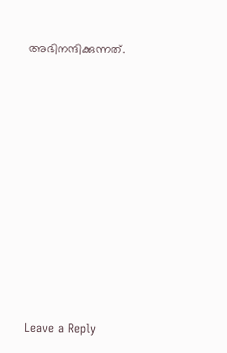അഭിനന്ദിക്കുന്നത്.













Leave a Reply